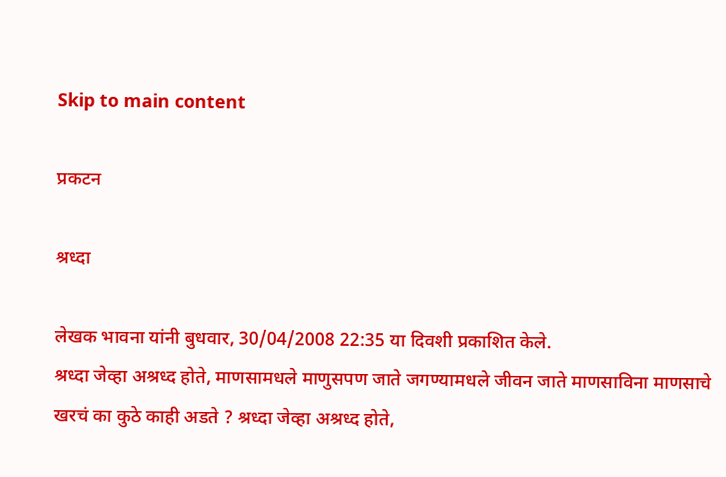Skip to main content

प्रकटन

श्रध्दा

लेखक भावना यांनी बुधवार, 30/04/2008 22:35 या दिवशी प्रकाशित केले.
श्रध्दा जेव्हा अश्रध्द होते, माणसामधले माणुसपण जाते जगण्यामधले जीवन जाते माणसाविना माणसाचे खरचं का कुठे काही अडते ? श्रध्दा जेव्हा अश्रध्द होते,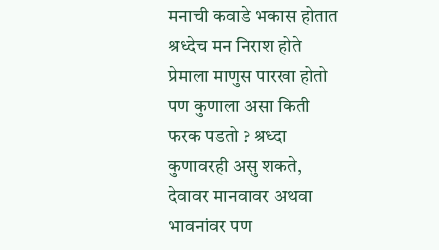मनाची कवाडे भकास होतात श्रध्देच मन निराश होते प्रेमाला माणुस पारखा होतो पण कुणाला असा किती फरक पडतो ? श्रध्दा कुणावरही असु शकते, देवावर मानवावर अथवा भावनांवर पण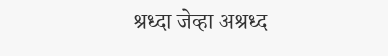श्रध्दा जेव्हा अश्रध्द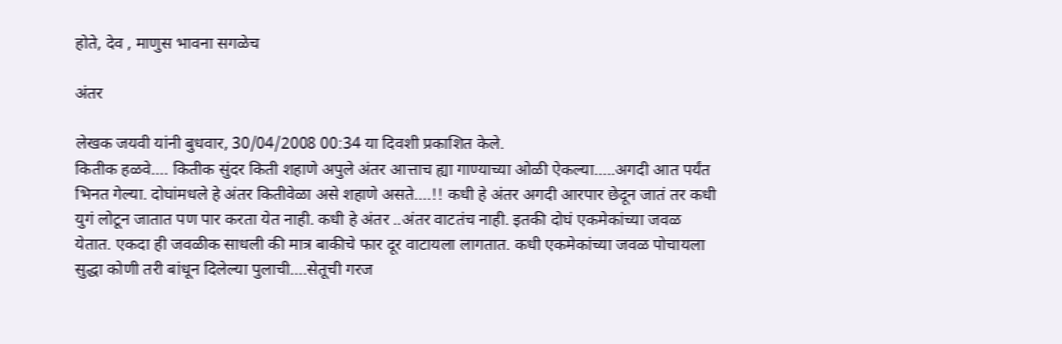होते, देव , माणुस भावना सगळेच

अंतर

लेखक जयवी यांनी बुधवार, 30/04/2008 00:34 या दिवशी प्रकाशित केले.
कितीक हळवे…. कितीक सुंदर किती शहाणे अपुले अंतर आत्ताच ह्या गाण्याच्या ओळी ऐकल्या…..अगदी आत पर्यंत भिनत गेल्या. दोघांमधले हे अंतर कितीवेळा असे शहाणे असते….!! कधी हे अंतर अगदी आरपार छेदून जातं तर कधी युगं लोटून जातात पण पार करता येत नाही. कधी हे अंतर ..अंतर वाटतंच नाही. इतकी दोघं एकमेकांच्या जवळ येतात. एकदा ही जवळीक साधली की मात्र बाकीचे फार दूर वाटायला लागतात. कधी एकमेकांच्या जवळ पोचायला सुद्धा कोणी तरी बांधून दिलेल्या पुलाची….सेतूची गरज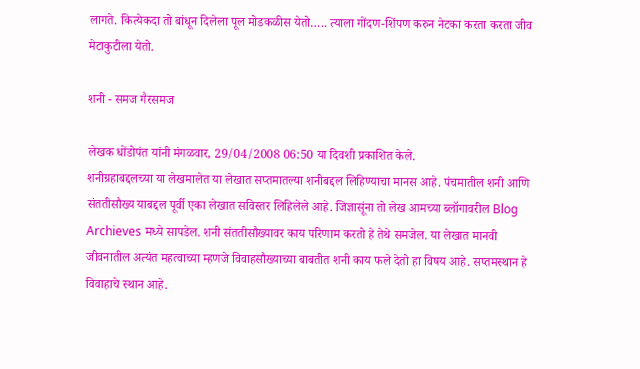लागते. कित्येकदा तो बांधून दिलेला पूल मोडकळीस येतो….. त्याला गोंदण-शिंपण करुन नेटका करता करता जीव मेटाकुटीला येतो.

शनी - समज गैरसमज

लेखक धोंडोपंत यांनी मंगळवार, 29/04/2008 06:50 या दिवशी प्रकाशित केले.
शनीग्रहाबद्दलच्या या लेखमालेत या लेखात सप्तमातल्या शनीबद्दल लिहिण्याचा मानस आहे. पंचमातील शनी आणि संततीसौख्य याबद्दल पूर्वी एका लेखात सविस्तर लिहिलेले आहे. जिज्ञासूंना तो लेख आमच्या ब्लॉगावरील Blog Archieves मध्ये सापडेल. शनी संततीसौख्यावर काय परिणाम करतो हे तेथे समजेल. या लेखात मानवी जीवनातील अत्यंत महत्वाच्या म्हणजे विवाहसौख्याच्या बाबतीत शनी काय फले देतो हा विषय आहे. सप्तमस्थान हे विवाहाचे स्थान आहे.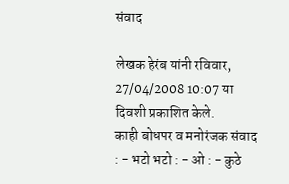संवाद

लेखक हेरंब यांनी रविवार, 27/04/2008 10:07 या दिवशी प्रकाशित केले.
काही बोधपर व मनोरंजक संवाद
: - भटो भटो : - ओ : - कुठे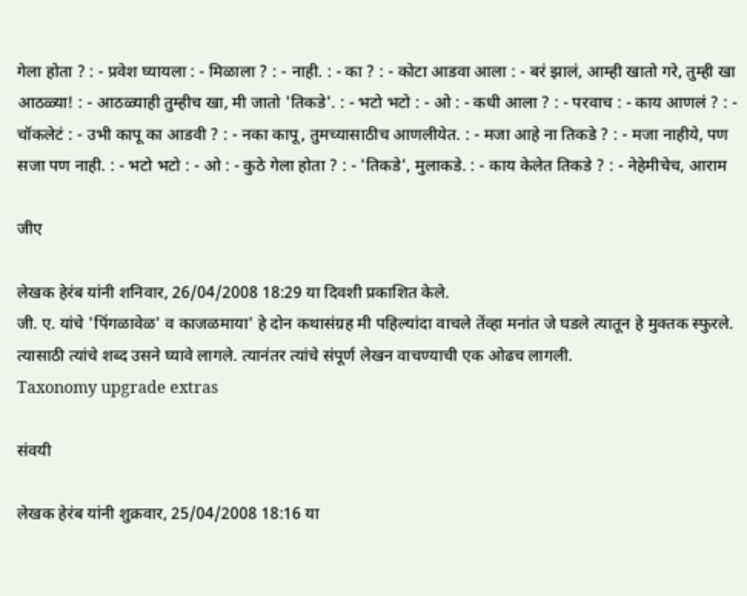गेला होता ? : - प्रवेश घ्यायला : - मिळाला ? : - नाही. : - का ? : - कोटा आडवा आला : - बरं झालं, आम्ही खातो गरे, तुम्ही खा आठळ्या! : - आठळ्याही तुम्हीच खा, मी जातो 'तिकडे'. : - भटो भटो : - ओ : - कधी आला ? : - परवाच : - काय आणलं ? : - चॉकलेटं : - उभी कापू का आडवी ? : - नका कापू, तुमच्यासाठीच आणलीयेत. : - मजा आहे ना तिकडे ? : - मजा नाहीये, पण सजा पण नाही. : - भटो भटो : - ओ : - कुठे गेला होता ? : - 'तिकडे', मुलाकडे. : - काय केलेत तिकडे ? : - नेहेमीचेच, आराम

जीए

लेखक हेरंब यांनी शनिवार, 26/04/2008 18:29 या दिवशी प्रकाशित केले.
जी. ए. यांचे 'पिंगळावेळ' व काजळमाया' हे दोन कथासंग्रह मी पहिल्यांदा वाचले तेंव्हा मनांत जे घडले त्यातून हे मुक्तक स्फुरले. त्यासाठी त्यांचे शब्द उसने घ्यावे लागले. त्यानंतर त्यांचे संपूर्ण लेखन वाचण्याची एक ओढच लागली.
Taxonomy upgrade extras

संवयी

लेखक हेरंब यांनी शुक्रवार, 25/04/2008 18:16 या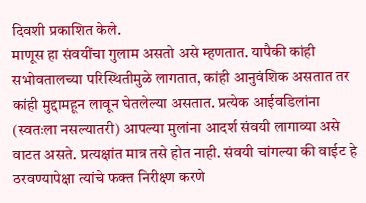दिवशी प्रकाशित केले.
माणूस हा संवयींचा गुलाम असतो असे म्हणतात. यापैकी कांही सभोवतालच्या परिस्थितीमुळे लागतात, कांही आनुवंशिक असतात तर कांही मुद्दामहून लावून घेतलेल्या असतात. प्रत्येक आईवडिलांना (स्वतःला नसल्यातरी) आपल्या मुलांना आदर्श संवयी लागाव्या असे वाटत असते. प्रत्यक्षांत मात्र तसे होत नाही. संवयी चांगल्या की वाईट हे ठरवण्यापेक्षा त्यांचे फक्त निरीक्ष्ण करणे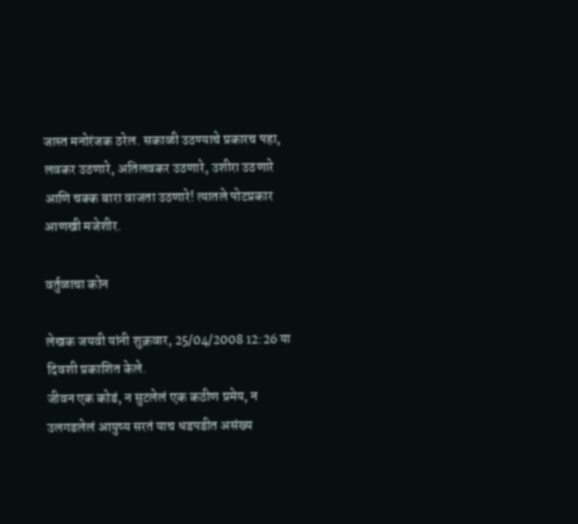जास्त मनोरंजक ठरेल. सकाळी उठण्याचे प्रकारच पहा, लवकर उठणारे, अतिलवकर उठणारे, उशीरा उठणारे आणि चक्क बारा वाजता उठणारे! त्यातले पोटप्रकार आणखी मजेशीर.

वर्तुळाचा कोन

लेखक जयवी यांनी शुक्रवार, 25/04/2008 12:26 या दिवशी प्रकाशित केले.
जीवन एक कोडं, न सुटलेलं एक कठीण प्रमेय, न उलगडलेलं आयुष्य सरतं याच धडपडीत असंख्य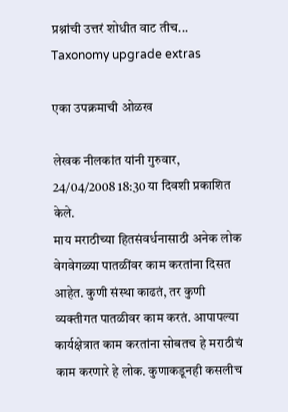प्रश्नांची उत्तरं शोधीत वाट तीच...
Taxonomy upgrade extras

एका उपक्रमाची ओळख

लेखक नीलकांत यांनी गुरुवार, 24/04/2008 18:30 या दिवशी प्रकाशित केले.
माय मराठीच्या हितसंवर्धनासाठी अनेक लोक वेगवेगळ्या पातळींवर काम करतांना दिसत आहेत. कुणी संस्था काढतं, तर कुणी व्यक्तीगत पातळीवर काम करतं. आपापल्या कार्यक्षेत्रात काम करतांना सोबतच हे मराठीचं काम करणारे हे लोक. कुणाकडूनही कसलीच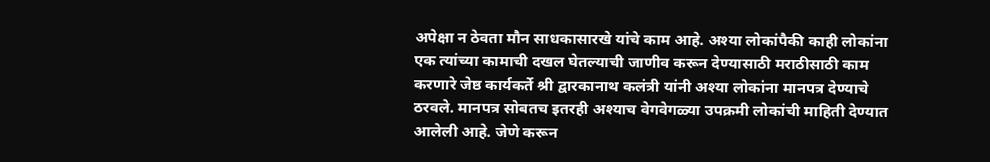अपेक्षा न ठेवता मौन साधकासारखे यांचे काम आहे. अश्या लोकांपैकी काही लोकांना एक त्यांच्या कामाची दखल घेतल्याची जाणीव करून देण्यासाठी मराठीसाठी काम करणारे जेष्ठ कार्यकर्ते श्री द्वारकानाथ कलंत्री यांनी अश्या लोकांना मानपत्र देण्याचे ठरवले. मानपत्र सोबतच इतरही अश्याच वेगवेगळ्या उपक्रमी लोकांची माहिती देण्यात आलेली आहे. जेणे करून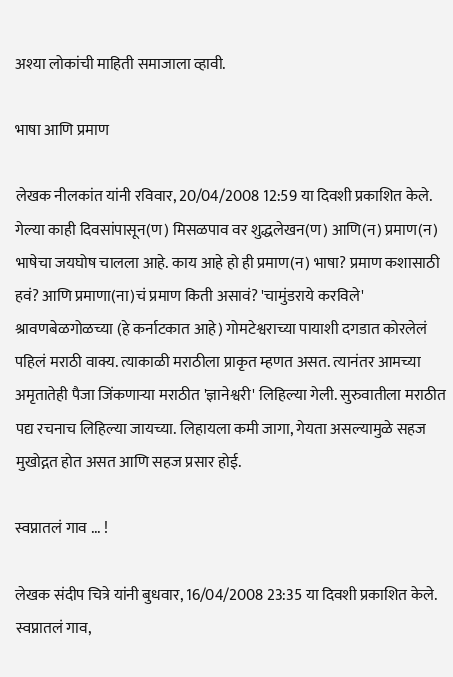अश्या लोकांची माहिती समाजाला व्हावी.

भाषा आणि प्रमाण

लेखक नीलकांत यांनी रविवार, 20/04/2008 12:59 या दिवशी प्रकाशित केले.
गेल्या काही दिवसांपासून(ण) मिसळपाव वर शुद्धलेखन(ण) आणि(न) प्रमाण(न) भाषेचा जयघोष चालला आहे. काय आहे हो ही प्रमाण(न) भाषा? प्रमाण कशासाठी हवं? आणि प्रमाणा(ना)चं प्रमाण किती असावं? 'चामुंडराये करविले' श्रावणबेळगोळच्या (हे कर्नाटकात आहे) गोमटेश्वराच्या पायाशी दगडात कोरलेलं पहिलं मराठी वाक्य. त्याकाळी मराठीला प्राकृत म्हणत असत. त्यानंतर आमच्या अमृतातेही पैजा जिंकणार्‍या मराठीत 'ज्ञानेश्वरी' लिहिल्या गेली. सुरुवातीला मराठीत पद्य रचनाच लिहिल्या जायच्या. लिहायला कमी जागा, गेयता असल्यामुळे सहज मुखोद्गत होत असत आणि सहज प्रसार होई.

स्वप्नातलं गाव ... !

लेखक संदीप चित्रे यांनी बुधवार, 16/04/2008 23:35 या दिवशी प्रकाशित केले.
स्वप्नातलं गाव,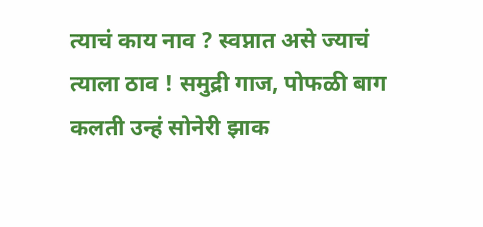त्याचं काय नाव ? स्वप्नात असे ज्याचं त्याला ठाव ! समुद्री गाज, पोफळी बाग कलती उन्हं सोनेरी झाक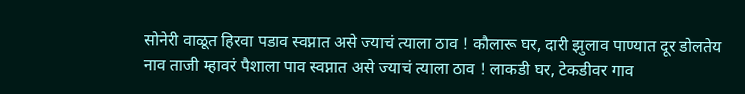सोनेरी वाळूत हिरवा पडाव स्वप्नात असे ज्याचं त्याला ठाव ! कौलारू घर, दारी झुलाव पाण्यात दूर डोलतेय नाव ताजी म्हावरं पैशाला पाव स्वप्नात असे ज्याचं त्याला ठाव ! लाकडी घर, टेकडीवर गाव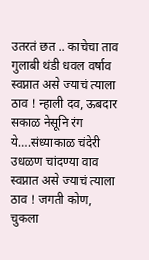उतरतं छत .. काचेचा ताव गुलाबी थंडी धवल वर्षाव स्वप्नात असे ज्याचं त्याला ठाव ! न्हाली दव, ऊबदार सकाळ नेसूनि रंग ये….संध्याकाळ चंदेरी उधळण चांदण्या वाव स्वप्नात असे ज्याचं त्याला ठाव ! जगती कोण, चुकला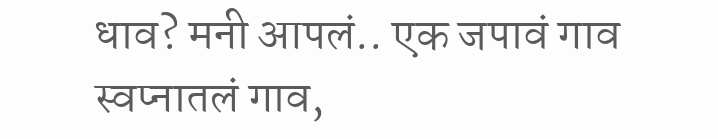धाव? मनी आपलं.. एक जपावं गाव स्वप्नातलं गाव,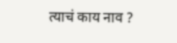त्याचं काय नाव ?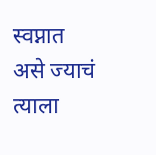स्वप्नात असे ज्याचं त्याला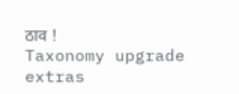ठाव !
Taxonomy upgrade extras